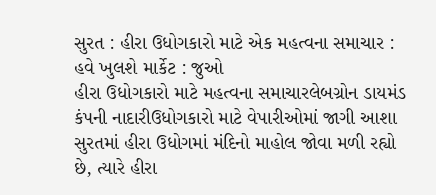સુરત : હીરા ઉધોગકારો માટે એક મહત્વના સમાચાર : હવે ખુલશે માર્કેટ : જુઓ
હીરા ઉધોગકારો માટે મહત્વના સમાચારલેબગ્રોન ડાયમંડ કંપની નાદારીઉધોગકારો માટે વેપારીઓમાં જાગી આશા સુરતમાં હીરા ઉધોગમાં મંદિનો માહોલ જોવા મળી રહ્યો છે, ત્યારે હીરા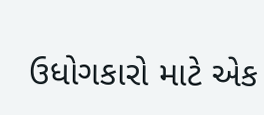ઉધોગકારો માટે એક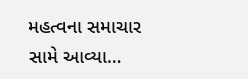મહત્વના સમાચાર સામે આવ્યા…